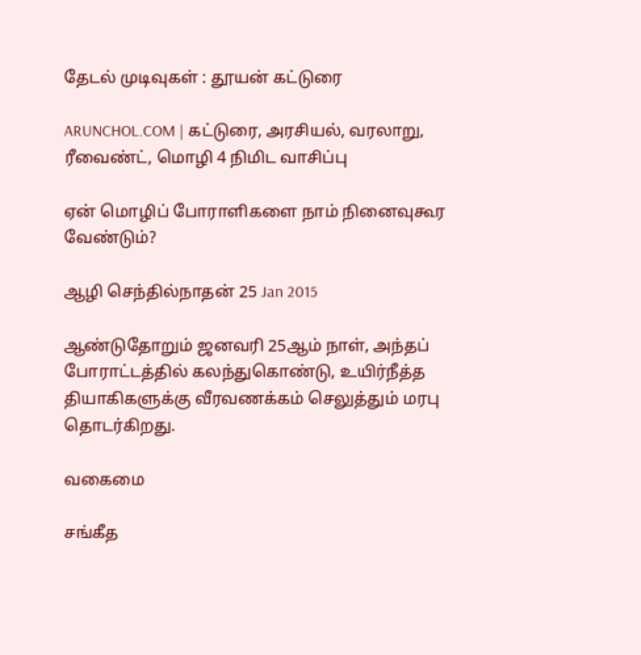தேடல் முடிவுகள் : தூயன் கட்டுரை

ARUNCHOL.COM | கட்டுரை, அரசியல், வரலாறு, ரீவைண்ட், மொழி 4 நிமிட வாசிப்பு

ஏன் மொழிப் போராளிகளை நாம் நினைவுகூர வேண்டும்?

ஆழி செந்தில்நாதன் 25 Jan 2015

ஆண்டுதோறும் ஜனவரி 25ஆம் நாள், அந்தப் போராட்டத்தில் கலந்துகொண்டு, உயிர்நீத்த தியாகிகளுக்கு வீரவணக்கம் செலுத்தும் மரபு தொடர்கிறது.

வகைமை

சங்கீத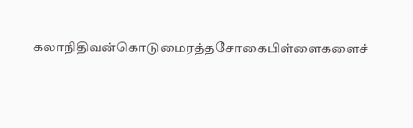கலாநிதிவன்கொடுமைரத்தசோகைபிள்ளைகளைச்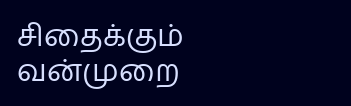சிதைக்கும் வன்முறை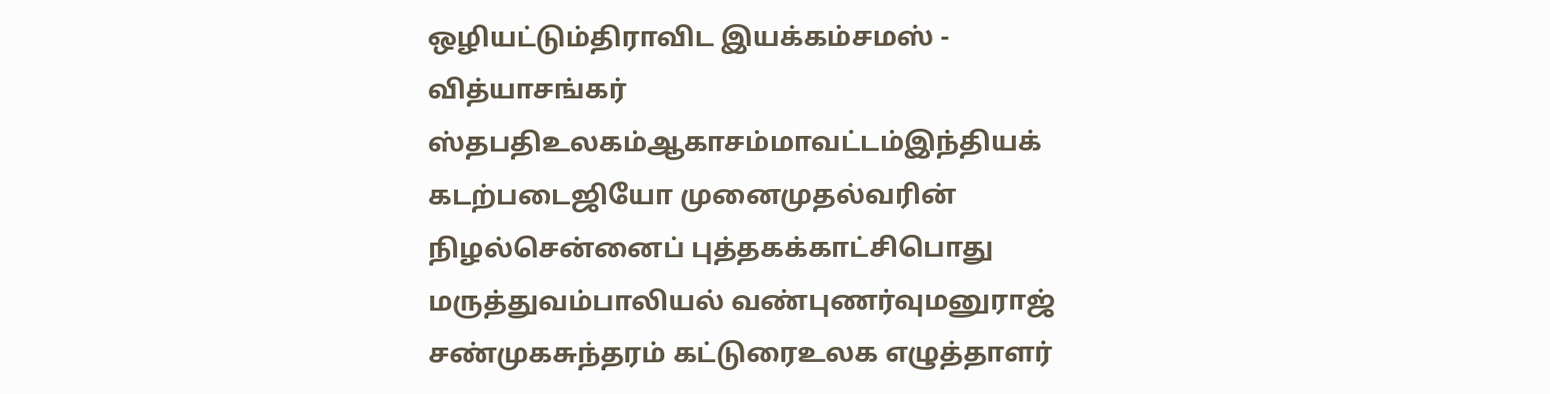ஒழியட்டும்திராவிட இயக்கம்சமஸ் - வித்யாசங்கர் ஸ்தபதிஉலகம்ஆகாசம்மாவட்டம்இந்தியக் கடற்படைஜியோ முனைமுதல்வரின் நிழல்சென்னைப் புத்தகக்காட்சிபொது மருத்துவம்பாலியல் வண்புணர்வுமனுராஜ் சண்முகசுந்தரம் கட்டுரைஉலக எழுத்தாளர்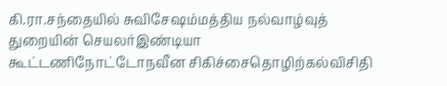கி.ரா.சந்தையில் சுவிசேஷம்மத்திய நல்வாழ்வுத் துறையின் செயலர்இண்டியா கூட்டணிநோட்டோநவீன சிகிச்சைதொழிற்கல்விசிதி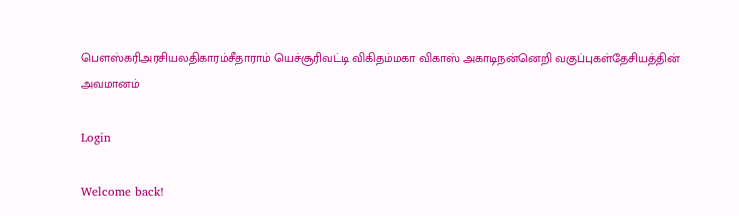பௌஸ்கரிஅரசியலதிகாரம்சீதாராம் யெச்சூரிவட்டி விகிதம்மகா விகாஸ் அகாடிநன்னெறி வகுப்புகள்தேசியத்தின் அவமானம்

Login

Welcome back!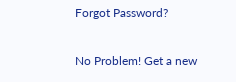Forgot Password?

No Problem! Get a new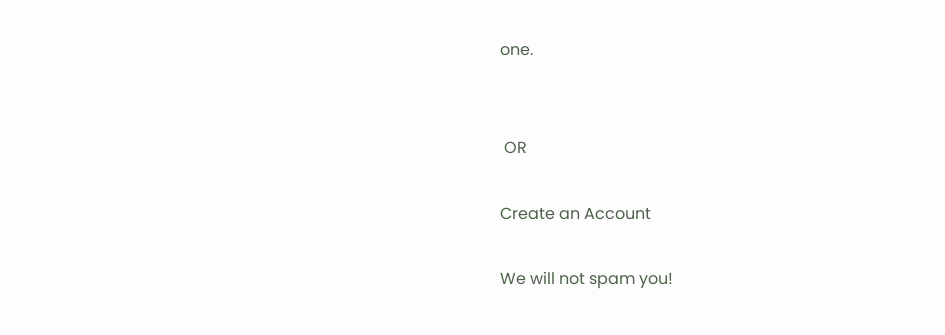one.


 OR

Create an Account

We will not spam you!